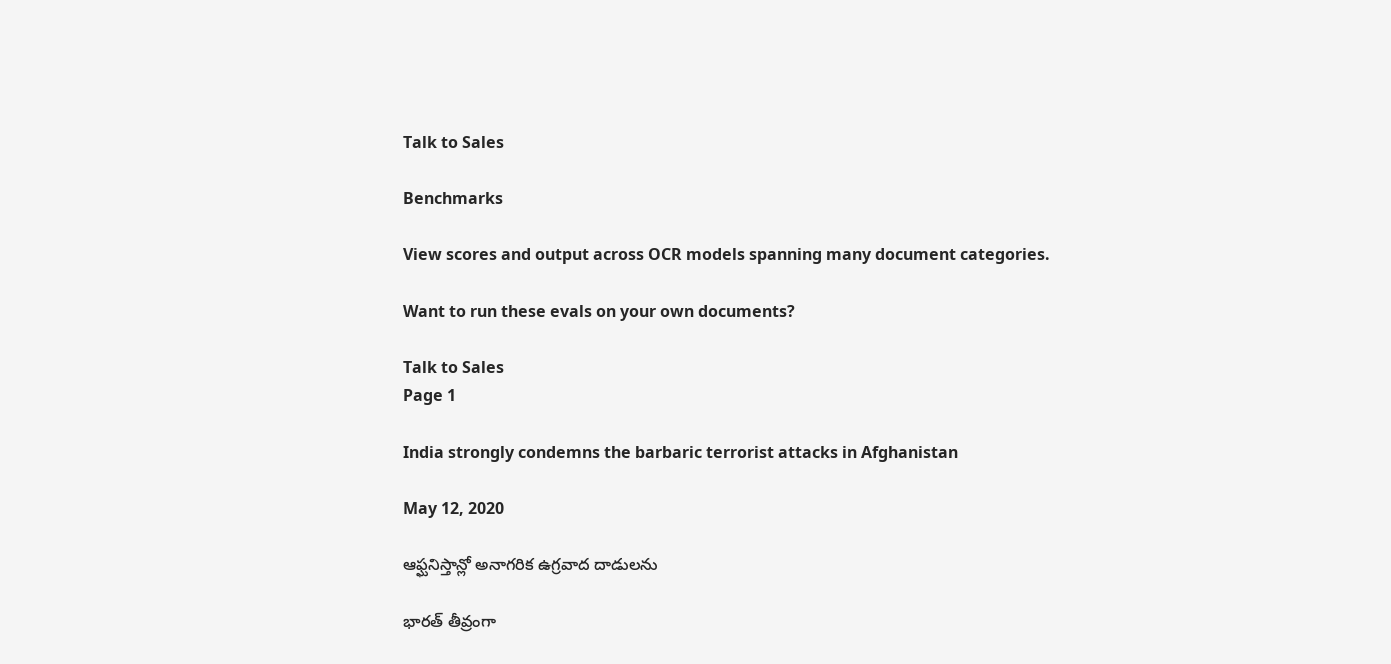Talk to Sales

Benchmarks

View scores and output across OCR models spanning many document categories.

Want to run these evals on your own documents?

Talk to Sales
Page 1

India strongly condemns the barbaric terrorist attacks in Afghanistan

May 12, 2020

ఆఫ్ఘనిస్తాన్లో అనాగరిక ఉగ్రవాద దాడులను

భారత్ తీవ్రంగా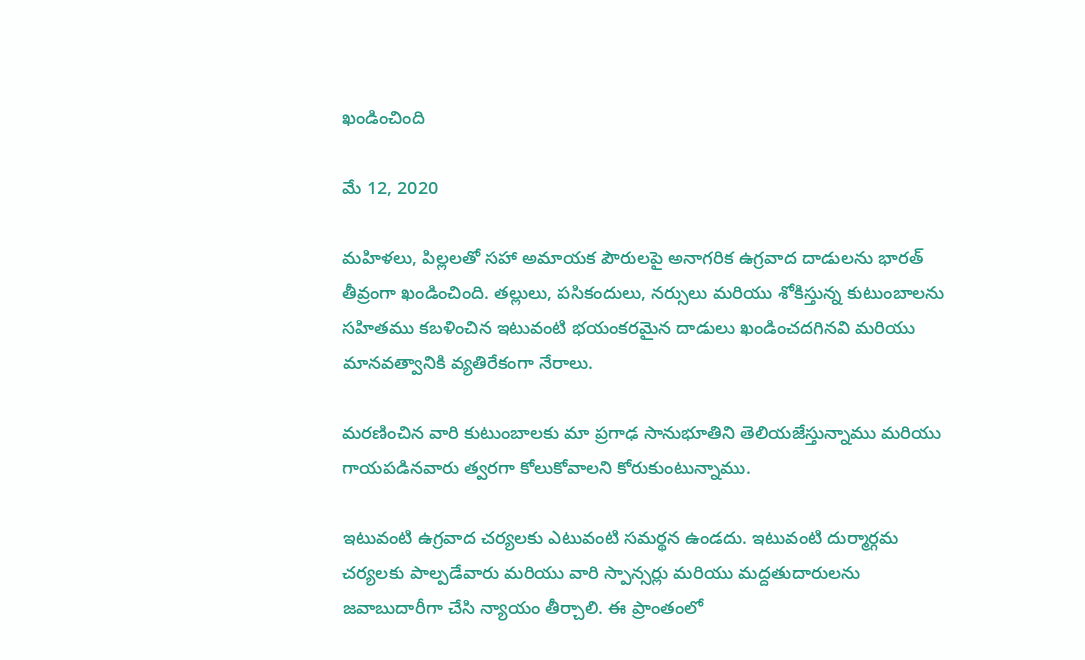ఖండించింది

మే 12, 2020

మహిళలు, పిల్లలతో సహా అమాయక పౌరులపై అనాగరిక ఉగ్రవాద దాడులను భారత్ తీవ్రంగా ఖండించింది. తల్లులు, పసికందులు, నర్సులు మరియు శోకిస్తున్న కుటుంబాలను సహితము కబళించిన ఇటువంటి భయంకరమైన దాడులు ఖండించదగినవి మరియు మానవత్వానికి వ్యతిరేకంగా నేరాలు.

మరణించిన వారి కుటుంబాలకు మా ప్రగాఢ సానుభూతిని తెలియజేస్తున్నాము మరియు గాయపడినవారు త్వరగా కోలుకోవాలని కోరుకుంటున్నాము.

ఇటువంటి ఉగ్రవాద చర్యలకు ఎటువంటి సమర్థన ఉండదు. ఇటువంటి దుర్మార్గమ చర్యలకు పాల్పడేవారు మరియు వారి స్పాన్సర్లు మరియు మద్దతుదారులను జవాబుదారీగా చేసి న్యాయం తీర్చాలి. ఈ ప్రాంతంలో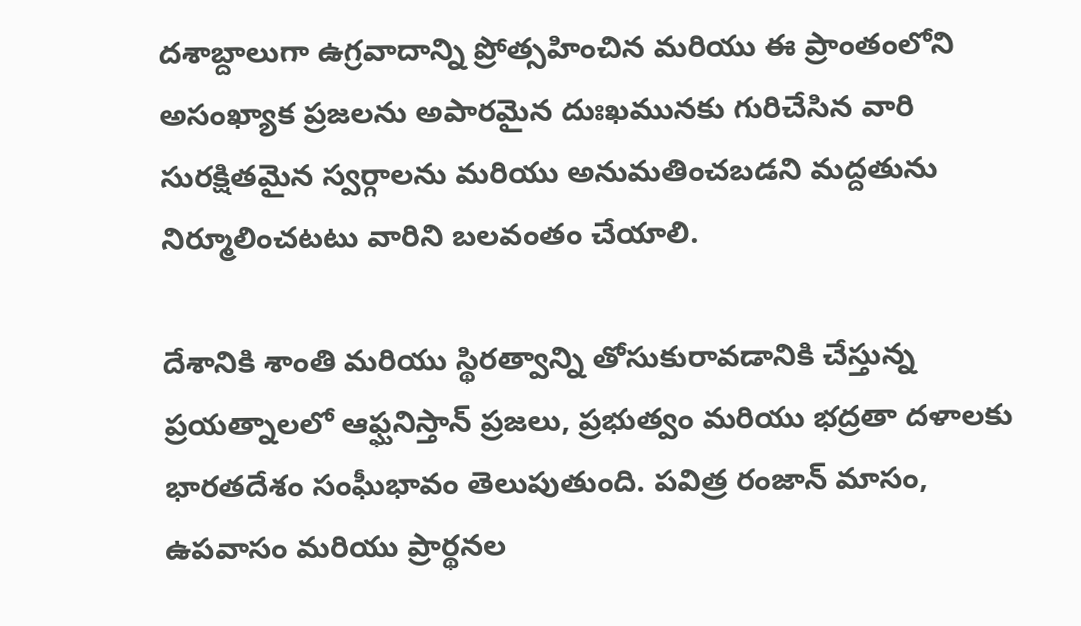దశాబ్దాలుగా ఉగ్రవాదాన్ని ప్రోత్సహించిన మరియు ఈ ప్రాంతంలోని అసంఖ్యాక ప్రజలను అపారమైన దుఃఖమునకు గురిచేసిన వారి సురక్షితమైన స్వర్గాలను మరియు అనుమతించబడని మద్దతును నిర్మూలించటటు వారిని బలవంతం చేయాలి.

దేశానికి శాంతి మరియు స్థిరత్వాన్ని తోసుకురావడానికి చేస్తున్న ప్రయత్నాలలో ఆఫ్ఘనిస్తాన్ ప్రజలు, ప్రభుత్వం మరియు భద్రతా దళాలకు భారతదేశం సంఘీభావం తెలుపుతుంది. పవిత్ర రంజాన్ మాసం, ఉపవాసం మరియు ప్రార్థనల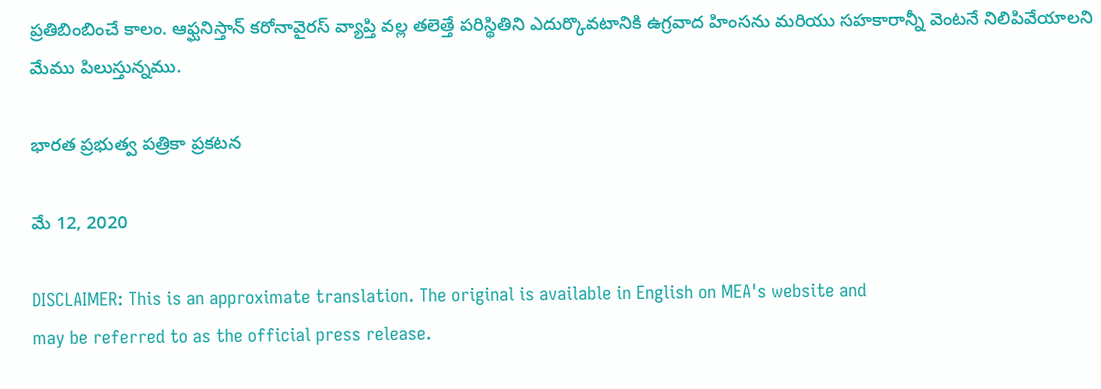ప్రతిబింబించే కాలం. ఆఫ్ఘనిస్తాన్ కరోనావైరస్ వ్యాప్తి వల్ల తలెత్తే పరిస్థితిని ఎదుర్కొవటానికి ఉగ్రవాద హింసను మరియు సహకారాన్నీ వెంటనే నిలిపివేయాలని మేము పిలుస్తున్నము.

భారత ప్రభుత్వ పత్రికా ప్రకటన

మే 12, 2020

DISCLAIMER: This is an approximate translation. The original is available in English on MEA's website and
may be referred to as the official press release.